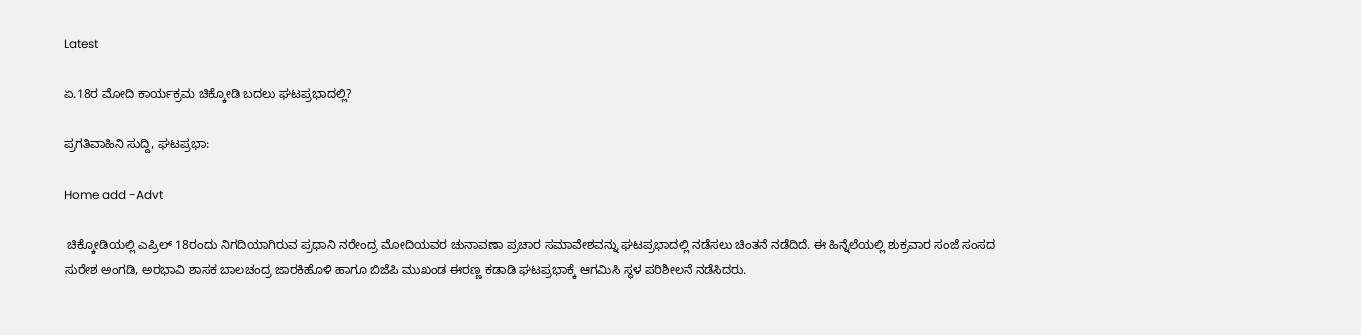Latest

ಏ.18ರ ಮೋದಿ ಕಾರ್ಯಕ್ರಮ ಚಿಕ್ಕೋಡಿ ಬದಲು ಘಟಪ್ರಭಾದಲ್ಲಿ?

ಪ್ರಗತಿವಾಹಿನಿ ಸುದ್ದಿ, ಘಟಪ್ರಭಾ:

Home add -Advt

 ಚಿಕ್ಕೋಡಿಯಲ್ಲಿ ಎಪ್ರಿಲ್ 18ರಂದು ನಿಗದಿಯಾಗಿರುವ ಪ್ರಧಾನಿ ನರೇಂದ್ರ ಮೋದಿಯವರ ಚುನಾವಣಾ ಪ್ರಚಾರ ಸಮಾವೇಶವನ್ನು ಘಟಪ್ರಭಾದಲ್ಲಿ ನಡೆಸಲು ಚಿಂತನೆ ನಡೆದಿದೆ. ಈ ಹಿನ್ನೆಲೆಯಲ್ಲಿ ಶುಕ್ರವಾರ ಸಂಜೆ ಸಂಸದ ಸುರೇಶ ಅಂಗಡಿ, ಅರಭಾವಿ ಶಾಸಕ ಬಾಲಚಂದ್ರ ಜಾರಕಿಹೊಳಿ ಹಾಗೂ ಬಿಜೆಪಿ ಮುಖಂಡ ಈರಣ್ಣ ಕಡಾಡಿ ಘಟಪ್ರಭಾಕ್ಕೆ ಆಗಮಿಸಿ ಸ್ಥಳ ಪರಿಶೀಲನೆ ನಡೆಸಿದರು.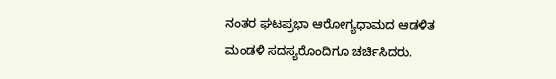ನಂತರ ಘಟಪ್ರಭಾ ಆರೋಗ್ಯಧಾಮದ ಆಡಳಿತ ಮಂಡಳಿ ಸದಸ್ಯರೊಂದಿಗೂ ಚರ್ಚಿಸಿದರು.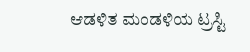ಆಡಳಿತ ಮಂಡಳಿಯ ಟ್ರಸ್ಟಿ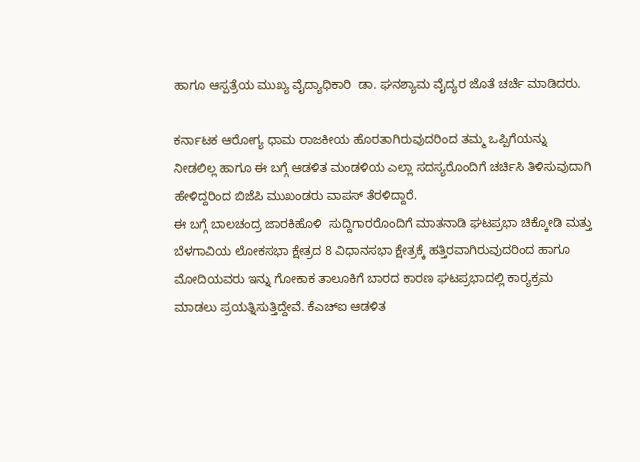ಹಾಗೂ ಆಸ್ಪತ್ರೆಯ ಮುಖ್ಯ ವೈದ್ಯಾಧಿಕಾರಿ  ಡಾ. ಘನಶ್ಯಾಮ ವೈದ್ಯರ ಜೊತೆ ಚರ್ಚೆ ಮಾಡಿದರು.

ಕರ್ನಾಟಕ ಆರೋಗ್ಯ ಧಾಮ ರಾಜಕೀಯ ಹೊರತಾಗಿರುವುದರಿಂದ ತಮ್ಮ ಒಪ್ಪಿಗೆಯನ್ನು ನೀಡಲಿಲ್ಲ ಹಾಗೂ ಈ ಬಗ್ಗೆ ಆಡಳಿತ ಮಂಡಳಿಯ ಎಲ್ಲಾ ಸದಸ್ಯರೊಂದಿಗೆ ಚರ್ಚಿಸಿ ತಿಳಿಸುವುದಾಗಿ ಹೇಳಿದ್ದರಿಂದ ಬಿಜೆಪಿ ಮುಖಂಡರು ವಾಪಸ್ ತೆರಳಿದ್ದಾರೆ.
ಈ ಬಗ್ಗೆ ಬಾಲಚಂದ್ರ ಜಾರಕಿಹೊಳಿ  ಸುದ್ದಿಗಾರರೊಂದಿಗೆ ಮಾತನಾಡಿ ಘಟಪ್ರಭಾ ಚಿಕ್ಕೋಡಿ ಮತ್ತು ಬೆಳಗಾವಿಯ ಲೋಕಸಭಾ ಕ್ಷೇತ್ರದ 8 ವಿಧಾನಸಭಾ ಕ್ಷೇತ್ರಕ್ಕೆ ಹತ್ತಿರವಾಗಿರುವುದರಿಂದ ಹಾಗೂ ಮೋದಿಯವರು ಇನ್ನು ಗೋಕಾಕ ತಾಲೂಕಿಗೆ ಬಾರದ ಕಾರಣ ಘಟಪ್ರಭಾದಲ್ಲಿ ಕಾರ‍್ಯಕ್ರಮ ಮಾಡಲು ಪ್ರಯತ್ನಿಸುತ್ತಿದ್ದೇವೆ. ಕೆಎಚ್‌ಐ ಆಡಳಿತ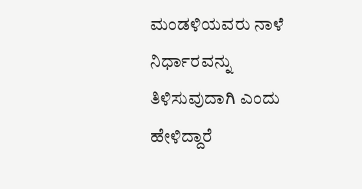ಮಂಡಳಿಯವರು ನಾಳೆ ನಿರ್ಧಾರವನ್ನು ತಿಳಿಸುವುದಾಗಿ ಎಂದು ಹೇಳಿದ್ದಾರೆ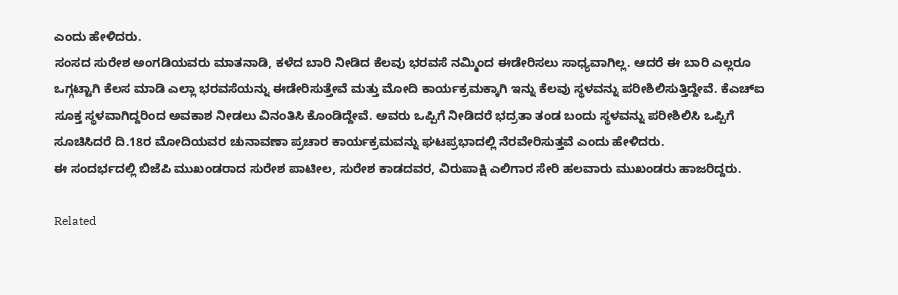ಎಂದು ಹೇಳಿದರು.
ಸಂಸದ ಸುರೇಶ ಅಂಗಡಿಯವರು ಮಾತನಾಡಿ, ಕಳೆದ ಬಾರಿ ನೀಡಿದ ಕೆಲವು ಭರವಸೆ ನಮ್ಮಿಂದ ಈಡೇರಿಸಲು ಸಾಧ್ಯವಾಗಿಲ್ಲ. ಆದರೆ ಈ ಬಾರಿ ಎಲ್ಲರೂ ಒಗ್ಗಟ್ಟಾಗಿ ಕೆಲಸ ಮಾಡಿ ಎಲ್ಲಾ ಭರವಸೆಯನ್ನು ಈಡೇರಿಸುತ್ತೇವೆ ಮತ್ತು ಮೋದಿ ಕಾರ್ಯಕ್ರಮಕ್ಕಾಗಿ ಇನ್ನು ಕೆಲವು ಸ್ಥಳವನ್ನು ಪರೀಶಿಲಿಸುತ್ತಿದ್ದೇವೆ. ಕೆಎಚ್‌ಐ ಸೂಕ್ತ ಸ್ಥಳವಾಗಿದ್ದರಿಂದ ಅವಕಾಶ ನೀಡಲು ವಿನಂತಿಸಿ ಕೊಂಡಿದ್ದೇವೆ. ಅವರು ಒಪ್ಪಿಗೆ ನೀಡಿದರೆ ಭದ್ರತಾ ತಂಡ ಬಂದು ಸ್ಥಳವನ್ನು ಪರೀಶಿಲಿಸಿ ಒಪ್ಪಿಗೆ ಸೂಚಿಸಿದರೆ ದಿ.18ರ ಮೋದಿಯವರ ಚುನಾವಣಾ ಪ್ರಚಾರ ಕಾರ್ಯಕ್ರಮವನ್ನು ಘಟಪ್ರಭಾದಲ್ಲಿ ನೆರವೇರಿಸುತ್ತವೆ ಎಂದು ಹೇಳಿದರು.
ಈ ಸಂದರ್ಭದಲ್ಲಿ ಬಿಜೆಪಿ ಮುಖಂಡರಾದ ಸುರೇಶ ಪಾಟೀಲ, ಸುರೇಶ ಕಾಡದವರ, ವಿರುಪಾಕ್ಷಿ ಎಲಿಗಾರ ಸೇರಿ ಹಲವಾರು ಮುಖಂಡರು ಹಾಜರಿದ್ದರು.

Related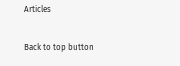Articles

Back to top button